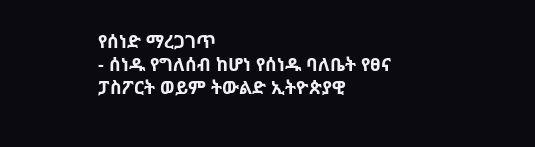የሰነድ ማረጋገጥ
- ሰነዱ የግለሰብ ከሆነ የሰነዱ ባለቤት የፀና ፓስፖርት ወይም ትውልድ ኢትዮጵያዊ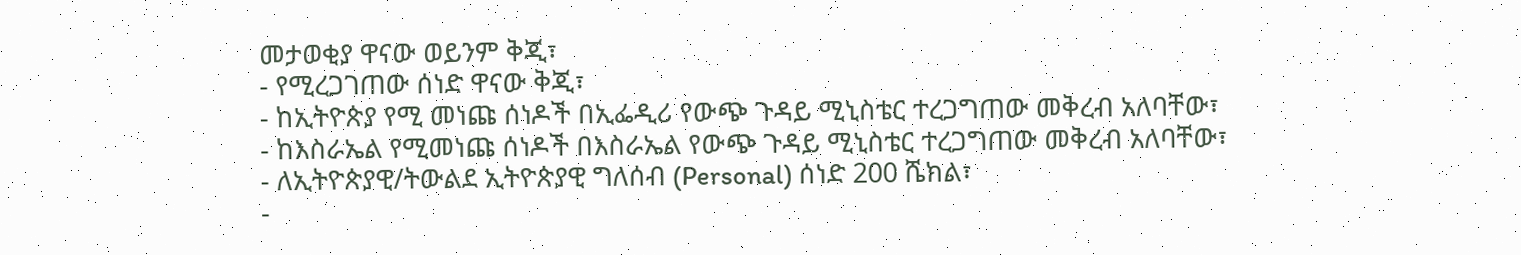መታወቂያ ዋናው ወይንም ቅጂ፣
- የሚረጋገጠው ሰነድ ዋናው ቅጂ፣
- ከኢትዮጵያ የሚ መነጩ ሰነዶች በኢፌዲሪ የውጭ ጉዳይ ሚኒስቴር ተረጋግጠው መቅረብ አለባቸው፣
- ከእስራኤል የሚመነጩ ሰነዶች በእስራኤል የውጭ ጉዳይ ሚኒስቴር ተረጋግጠው መቅረብ አለባቸው፣
- ለኢትዮጵያዊ/ትውልደ ኢትዮጵያዊ ግለሰብ (Personal) ሰነድ 200 ሼክል፣
-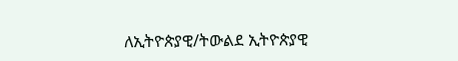ለኢትዮጵያዊ/ትውልደ ኢትዮጵያዊ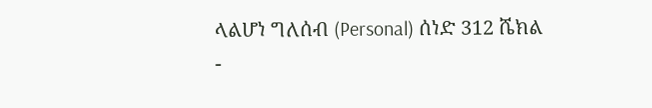ላልሆነ ግለሰብ (Personal) ሰነድ 312 ሼክል
-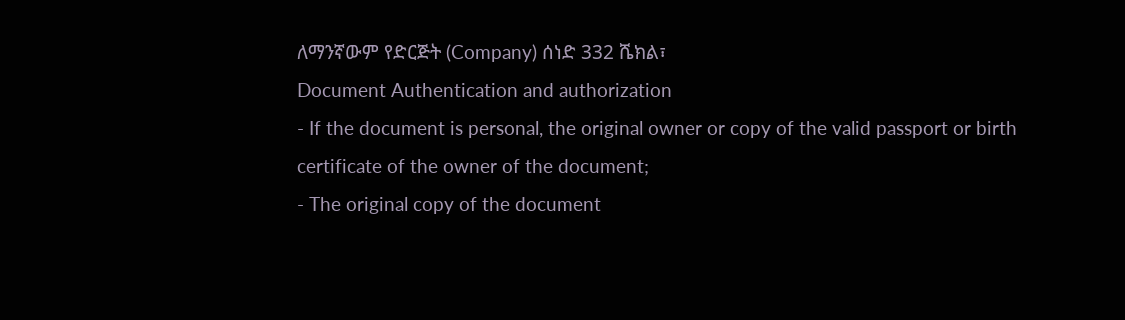ለማንኛውም የድርጅት (Company) ሰነድ 332 ሼክል፣
Document Authentication and authorization
- If the document is personal, the original owner or copy of the valid passport or birth certificate of the owner of the document;
- The original copy of the document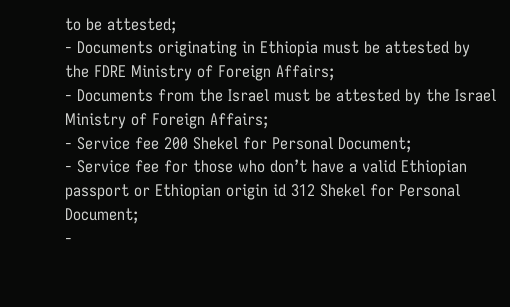to be attested;
- Documents originating in Ethiopia must be attested by the FDRE Ministry of Foreign Affairs;
- Documents from the Israel must be attested by the Israel Ministry of Foreign Affairs;
- Service fee 200 Shekel for Personal Document;
- Service fee for those who don’t have a valid Ethiopian passport or Ethiopian origin id 312 Shekel for Personal Document;
-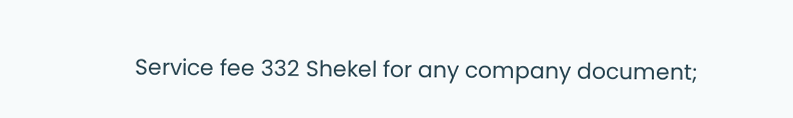Service fee 332 Shekel for any company document;